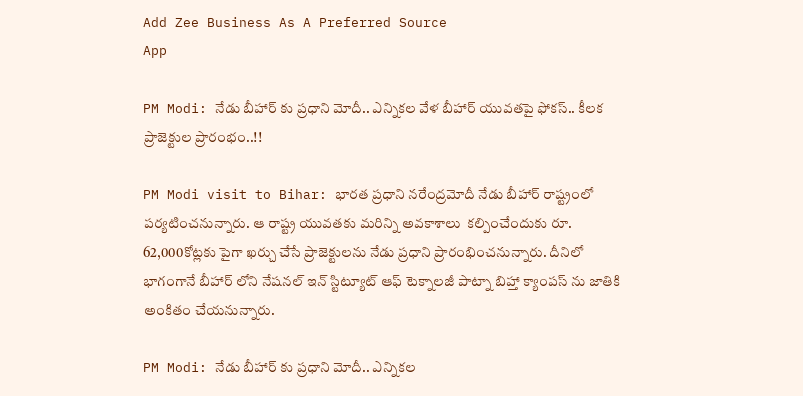Add Zee Business As A Preferred Source
App

PM Modi: నేడు బీహార్ కు ప్రధాని మోదీ.. ఎన్నికల వేళ బీహార్ యువతపై ఫోకస్.. కీలక ప్రాజెక్టుల ప్రారంభం..!!

PM Modi visit to Bihar: భారత ప్రధాని నరేంద్రమోదీ నేడు బీహార్ రాష్ట్రంలో పర్యటించనున్నారు. ఆ రాష్ట్ర యువతకు మరిన్ని అవకాశాలు  కల్పించేందుకు రూ. 62,000కోట్లకు పైగా ఖర్చు చేసే ప్రాజెక్టులను నేడు ప్రధాని ప్రారంభించనున్నారు. దీనిలో భాగంగానే బీహార్ లోని నేషనల్ ఇన్ స్టిట్యూట్ ఆఫ్ టెక్నాలజీ పాట్నా బిహ్తా క్యాంపస్ ను జాతికి అంకితం చేయనున్నారు.

PM Modi: నేడు బీహార్ కు ప్రధాని మోదీ.. ఎన్నికల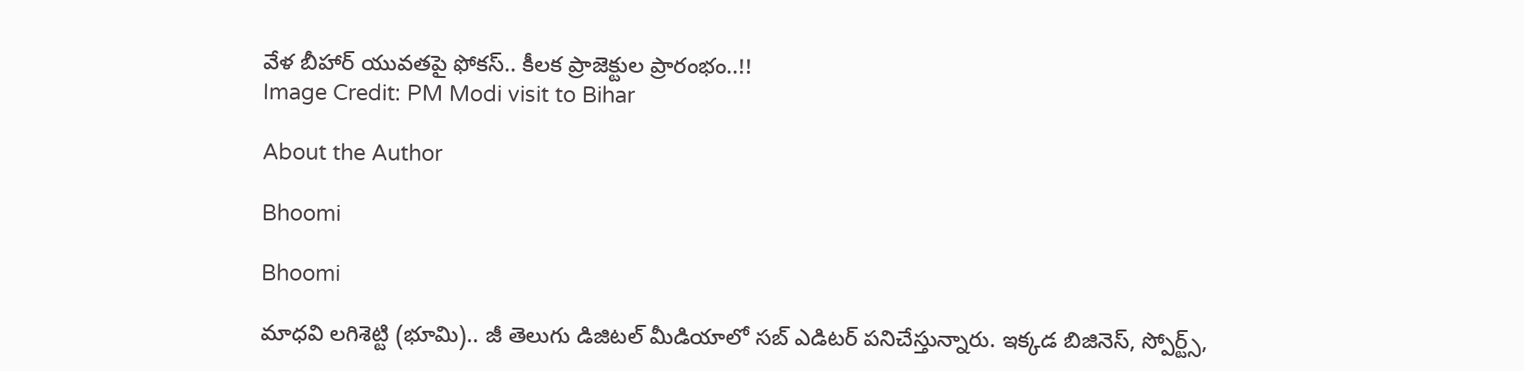వేళ బీహార్ యువతపై ఫోకస్.. కీలక ప్రాజెక్టుల ప్రారంభం..!!
Image Credit: PM Modi visit to Bihar

About the Author

Bhoomi

Bhoomi

మాధవి లగిశెట్టి (భూమి).. జీ తెలుగు డిజిటల్ మీడియాలో సబ్ ఎడిటర్ పనిచేస్తున్నారు. ఇక్కడ బిజినెస్, స్పోర్ట్స్,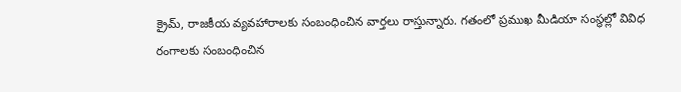క్రైమ్, రాజకీయ వ్యవహారాలకు సంబంధించిన వార్తలు రాస్తున్నారు. గతంలో ప్రముఖ మీడియా సంస్థల్లో వివిధ రంగాలకు సంబంధించిన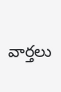వార్తలు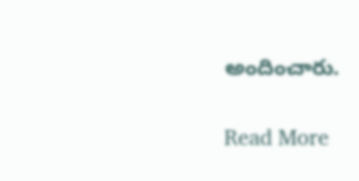అందించారు.

Read More